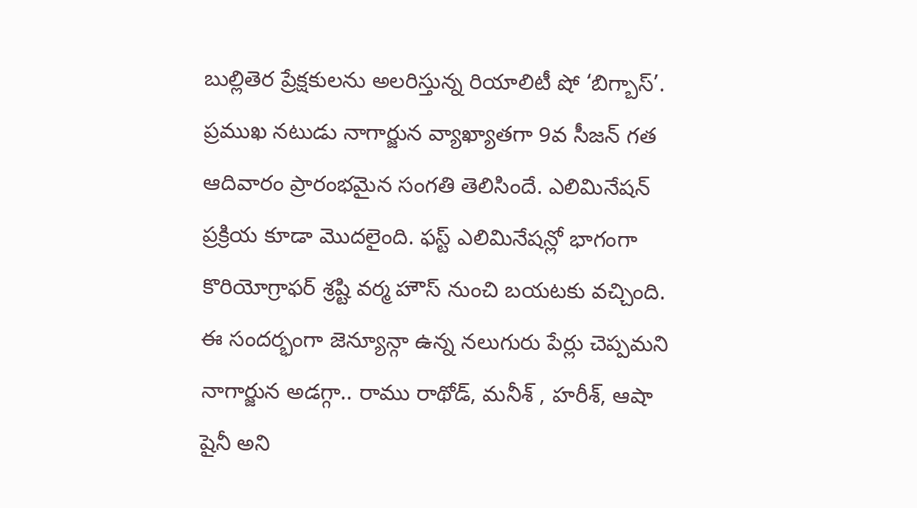బుల్లితెర ప్రేక్షకులను అలరిస్తున్న రియాలిటీ షో ‘బిగ్బాస్’. ప్రముఖ నటుడు నాగార్జున వ్యాఖ్యాతగా 9వ సీజన్ గత ఆదివారం ప్రారంభమైన సంగతి తెలిసిందే. ఎలిమినేషన్ ప్రక్రియ కూడా మొదలైంది. ఫస్ట్ ఎలిమినేషన్లో భాగంగా కొరియోగ్రాఫర్ శ్రష్టి వర్మ హౌస్ నుంచి బయటకు వచ్చింది. ఈ సందర్భంగా జెన్యూన్గా ఉన్న నలుగురు పేర్లు చెప్పమని నాగార్జున అడగ్గా.. రాము రాథోడ్, మనీశ్ , హరీశ్, ఆషా షైనీ అని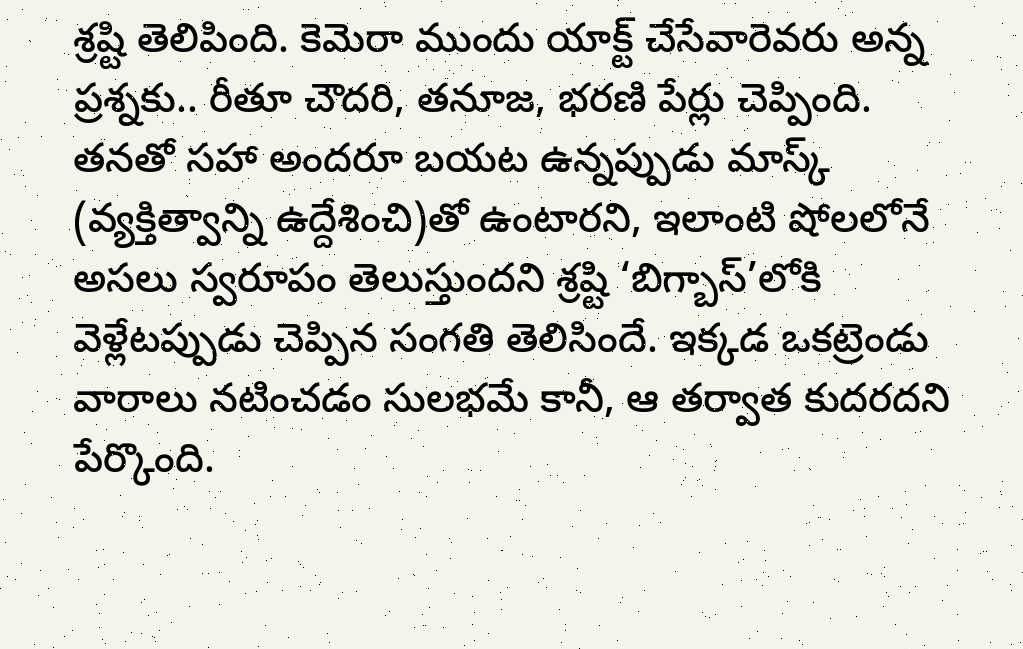శ్రష్టి తెలిపింది. కెమెరా ముందు యాక్ట్ చేసేవారెవరు అన్న ప్రశ్నకు.. రీతూ చౌదరి, తనూజ, భరణి పేర్లు చెప్పింది.
తనతో సహా అందరూ బయట ఉన్నప్పుడు మాస్క్ (వ్యక్తిత్వాన్ని ఉద్దేశించి)తో ఉంటారని, ఇలాంటి షోలలోనే అసలు స్వరూపం తెలుస్తుందని శ్రష్టి ‘బిగ్బాస్’లోకి వెళ్లేటప్పుడు చెప్పిన సంగతి తెలిసిందే. ఇక్కడ ఒకట్రెండు వారాలు నటించడం సులభమే కానీ, ఆ తర్వాత కుదరదని పేర్కొంది.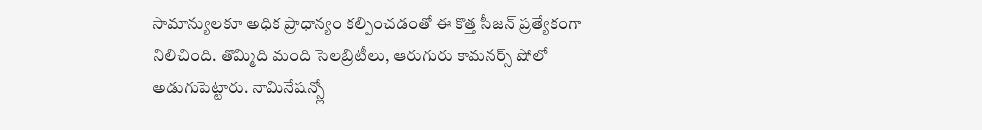సామాన్యులకూ అధిక ప్రాధాన్యం కల్పించడంతో ఈ కొత్త సీజన్ ప్రత్యేకంగా నిలిచింది. తొమ్మిది మంది సెలబ్రిటీలు, ఆరుగురు కామనర్స్ షోలో అడుగుపెట్టారు. నామినేషన్స్లో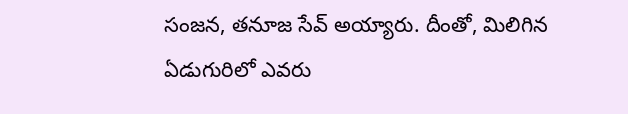సంజన, తనూజ సేవ్ అయ్యారు. దీంతో, మిలిగిన ఏడుగురిలో ఎవరు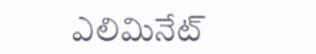ఎలిమినేట్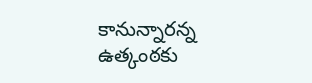కానున్నారన్న ఉత్కంఠకు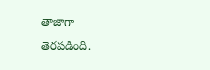తాజాగా తెరపడింది.